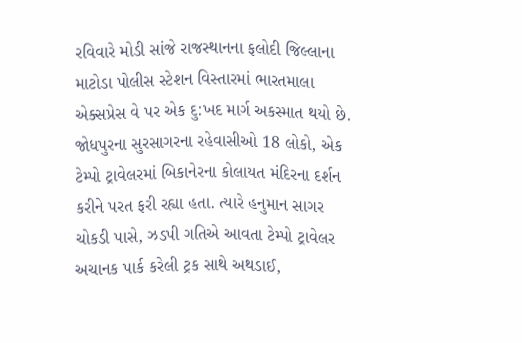રવિવારે મોડી સાંજે રાજસ્થાનના ફલોદી જિલ્લાના માટોડા પોલીસ સ્ટેશન વિસ્તારમાં ભારતમાલા એક્સપ્રેસ વે પર એક દુ:ખદ માર્ગ અકસ્માત થયો છે. જોધપુરના સુરસાગરના રહેવાસીઓ 18 લોકો, એક ટેમ્પો ટ્રાવેલરમાં બિકાનેરના કોલાયત મંદિરના દર્શન કરીને પરત ફરી રહ્યા હતા. ત્યારે હનુમાન સાગર ચોકડી પાસે, ઝડપી ગતિએ આવતા ટેમ્પો ટ્રાવેલર અચાનક પાર્ક કરેલી ટ્રક સાથે અથડાઈ,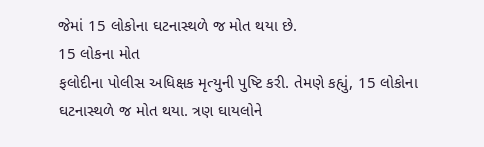જેમાં 15 લોકોના ઘટનાસ્થળે જ મોત થયા છે.
15 લોકના મોત
ફલોદીના પોલીસ અધિક્ષક મૃત્યુની પુષ્ટિ કરી. તેમણે કહ્યું, 15 લોકોના ઘટનાસ્થળે જ મોત થયા. ત્રણ ઘાયલોને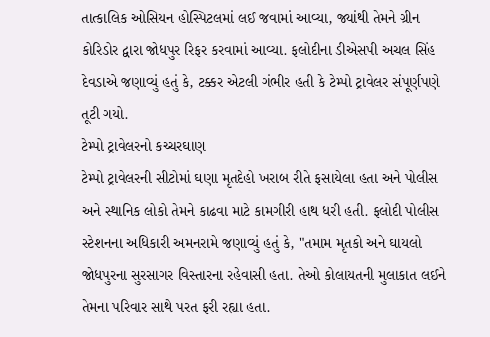તાત્કાલિક ઓસિયન હોસ્પિટલમાં લઈ જવામાં આવ્યા, જ્યાંથી તેમને ગ્રીન કોરિડોર દ્વારા જોધપુર રિફર કરવામાં આવ્યા. ફલોદીના ડીએસપી અચલ સિંહ દેવડાએ જણાવ્યું હતું કે, ટક્કર એટલી ગંભીર હતી કે ટેમ્પો ટ્રાવેલર સંપૂર્ણપણે તૂટી ગયો.
ટેમ્પો ટ્રાવેલરનો કચ્ચરઘાણ
ટેમ્પો ટ્રાવેલરની સીટોમાં ઘણા મૃતદેહો ખરાબ રીતે ફસાયેલા હતા અને પોલીસ અને સ્થાનિક લોકો તેમને કાઢવા માટે કામગીરી હાથ ધરી હતી. ફલોદી પોલીસ સ્ટેશનના અધિકારી અમનરામે જણાવ્યું હતું કે, "તમામ મૃતકો અને ઘાયલો જોધપુરના સુરસાગર વિસ્તારના રહેવાસી હતા. તેઓ કોલાયતની મુલાકાત લઈને તેમના પરિવાર સાથે પરત ફરી રહ્યા હતા.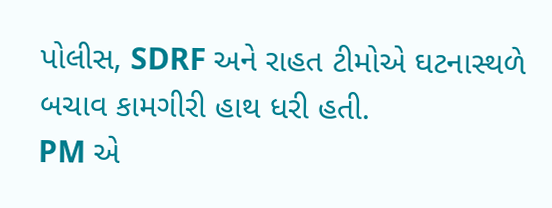પોલીસ, SDRF અને રાહત ટીમોએ ઘટનાસ્થળે બચાવ કામગીરી હાથ ધરી હતી.
PM એ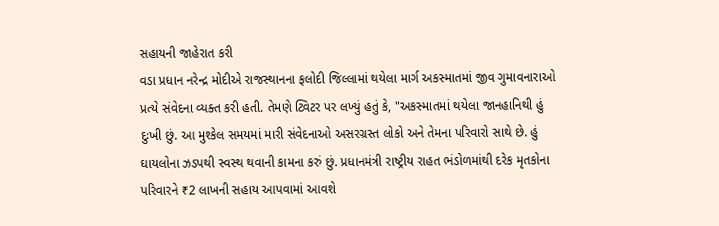સહાયની જાહેરાત કરી
વડા પ્રધાન નરેન્દ્ર મોદીએ રાજસ્થાનના ફલોદી જિલ્લામાં થયેલા માર્ગ અકસ્માતમાં જીવ ગુમાવનારાઓ પ્રત્યે સંવેદના વ્યક્ત કરી હતી. તેમણે ટ્વિટર પર લખ્યું હતું કે, "અકસ્માતમાં થયેલા જાનહાનિથી હું દુઃખી છું. આ મુશ્કેલ સમયમાં મારી સંવેદનાઓ અસરગ્રસ્ત લોકો અને તેમના પરિવારો સાથે છે. હું ઘાયલોના ઝડપથી સ્વસ્થ થવાની કામના કરું છું. પ્રધાનમંત્રી રાષ્ટ્રીય રાહત ભંડોળમાંથી દરેક મૃતકોના પરિવારને ₹2 લાખની સહાય આપવામાં આવશે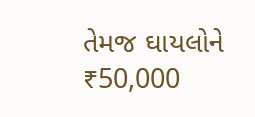તેમજ ઘાયલોને ₹50,000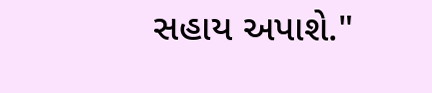સહાય અપાશે."